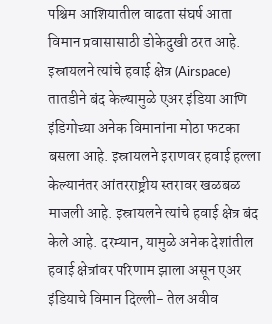पश्चिम आशियातील वाढता संघर्ष आता विमान प्रवासासाठी डोकेदुखी ठरत आहे. इस्रायलने त्यांचे हवाई क्षेत्र (Airspace) तातडीने बंद केल्यामुळे एअर इंडिया आणि इंडिगोच्या अनेक विमानांना मोठा फटका बसला आहे. इस्रायलने इराणवर हवाई हल्ला केल्यानंतर आंतरराष्ट्रीय स्तरावर खळबळ माजली आहे. इस्रायलने त्यांचे हवाई क्षेत्र बंद केले आहे. दरम्यान, यामुळे अनेक देशांतील हवाई क्षेत्रांवर परिणाम झाला असून एअर इंडियाचे विमान दिल्ली- तेल अवीव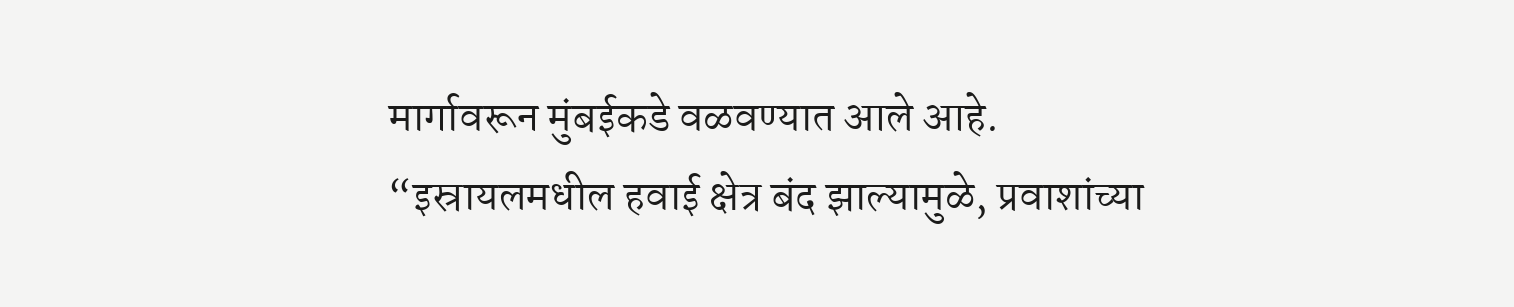मार्गावरून मुंबईकडे वळवण्यात आले आहे.
“इस्रायलमधील हवाई क्षेत्र बंद झाल्यामुळे, प्रवाशांच्या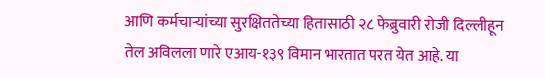आणि कर्मचाऱ्यांच्या सुरक्षिततेच्या हितासाठी २८ फेब्रुवारी रोजी दिल्लीहून तेल अविलला णारे एआय-१३९ विमान भारतात परत येत आहे. या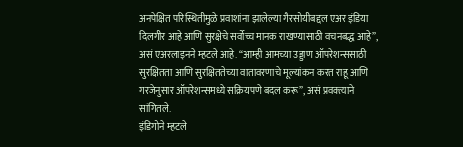अनपेक्षित परिस्थितीमुळे प्रवाशांना झालेल्या गैरसोयीबद्दल एअर इंडिया दिलगीर आहे आणि सुरक्षेचे सर्वोच्च मानक राखण्यासाठी वचनबद्ध आहे”, असं एअरलाइनने म्हटले आहे. “आम्ही आमच्या उड्डाण ऑपरेशन्ससाठी सुरक्षितता आणि सुरक्षिततेच्या वातावरणाचे मूल्यांकन करत राहू आणि गरजेनुसार ऑपरेशन्समध्ये सक्रियपणे बदल करू”, असं प्रवक्त्याने सांगितले.
इंडिगोने म्हटले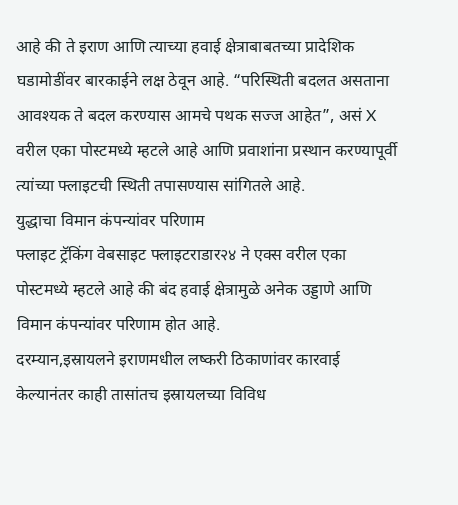आहे की ते इराण आणि त्याच्या हवाई क्षेत्राबाबतच्या प्रादेशिक घडामोडींवर बारकाईने लक्ष ठेवून आहे. “परिस्थिती बदलत असताना आवश्यक ते बदल करण्यास आमचे पथक सज्ज आहेत”, असं X वरील एका पोस्टमध्ये म्हटले आहे आणि प्रवाशांना प्रस्थान करण्यापूर्वी त्यांच्या फ्लाइटची स्थिती तपासण्यास सांगितले आहे.
युद्धाचा विमान कंपन्यांवर परिणाम
फ्लाइट ट्रॅकिंग वेबसाइट फ्लाइटराडार२४ ने एक्स वरील एका पोस्टमध्ये म्हटले आहे की बंद हवाई क्षेत्रामुळे अनेक उड्डाणे आणि विमान कंपन्यांवर परिणाम होत आहे.
दरम्यान,इस्रायलने इराणमधील लष्करी ठिकाणांवर कारवाई केल्यानंतर काही तासांतच इस्रायलच्या विविध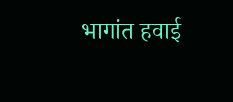भागांत हवाई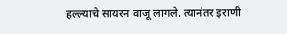हल्ल्याचे सायरन वाजू लागले. त्यानंतर इराणी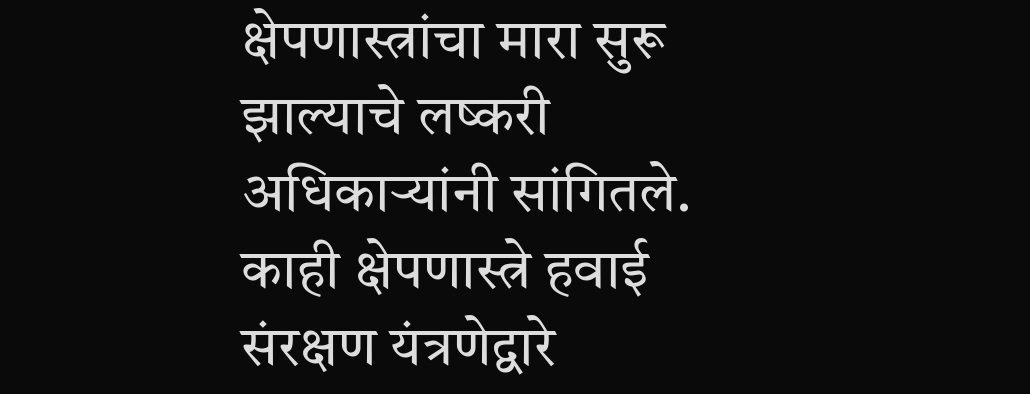क्षेपणास्त्रांचा मारा सुरू झाल्याचे लष्करी अधिकाऱ्यांनी सांगितले. काही क्षेपणास्त्रे हवाई संरक्षण यंत्रणेद्वारे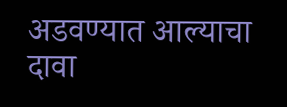अडवण्यात आल्याचा दावा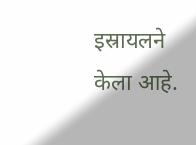इस्रायलने केला आहे.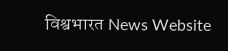विश्वभारत News Website